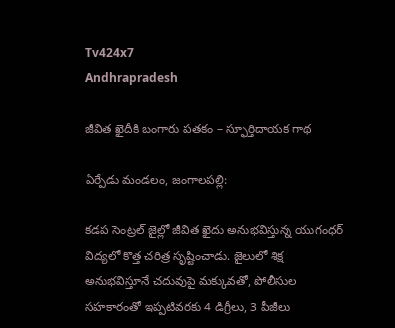Tv424x7
Andhrapradesh

జీవిత ఖైదీకి బంగారు పతకం – స్ఫూర్తిదాయక గాథ

ఏర్పేడు మండలం, జంగాలపల్లి:

కడప సెంట్రల్ జైల్లో జీవిత ఖైదు అనుభవిస్తున్న యుగంధర్ విద్యలో కొత్త చరిత్ర సృష్టించాడు. జైలులో శిక్ష అనుభవిస్తూనే చదువుపై మక్కువతో, పోలీసుల సహకారంతో ఇప్పటివరకు 4 డిగ్రీలు, 3 పీజీలు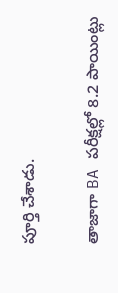పూర్తి చేశాడు.

తాజాగా BA పరీక్షల్లో 8.2 పాయింట్లు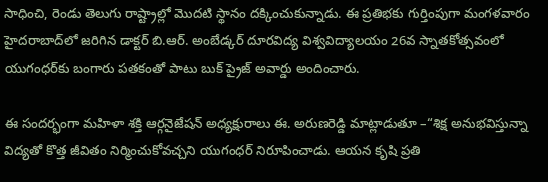సాధించి, రెండు తెలుగు రాష్ట్రాల్లో మొదటి స్థానం దక్కించుకున్నాడు. ఈ ప్రతిభకు గుర్తింపుగా మంగళవారం హైదరాబాద్‌లో జరిగిన డాక్టర్ బి.ఆర్. అంబేడ్కర్ దూరవిద్య విశ్వవిద్యాలయం 26వ స్నాతకోత్సవంలో యుగంధర్‌కు బంగారు పతకంతో పాటు బుక్ ప్రైజ్ అవార్డు అందించారు.

ఈ సందర్భంగా మహిళా శక్తి ఆర్గనైజేషన్ అధ్యక్షురాలు ఈ. అరుణరెడ్డి మాట్లాడుతూ –“శిక్ష అనుభవిస్తున్నా విద్యతో కొత్త జీవితం నిర్మించుకోవచ్చని యుగంధర్ నిరూపించాడు. ఆయన కృషి ప్రతి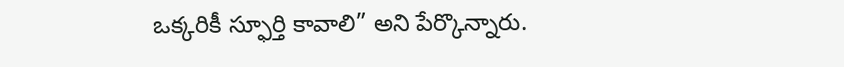ఒక్కరికీ స్ఫూర్తి కావాలి” అని పేర్కొన్నారు.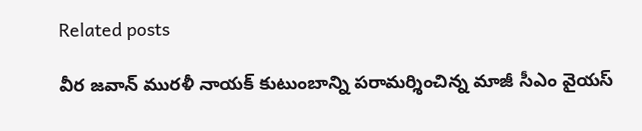Related posts

వీర జవాన్ మురళీ నాయక్ కుటుంబాన్ని పరామర్శించిన్న మాజీ సీఎం వైయస్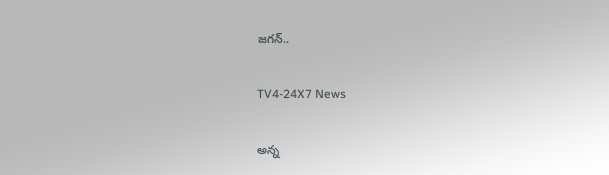జగన్..

TV4-24X7 News

అన్న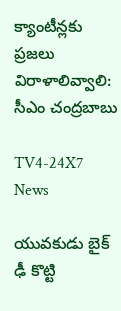క్యాంటీన్లకు ప్రజలు విరాళాలివ్వాలి: సీఎం చంద్రబాబు

TV4-24X7 News

యువకుడు బైక్ ఢీ కొట్టి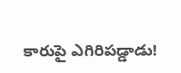కారుపై ఎగిరిపడ్డాడు!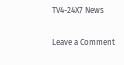TV4-24X7 News

Leave a Comment